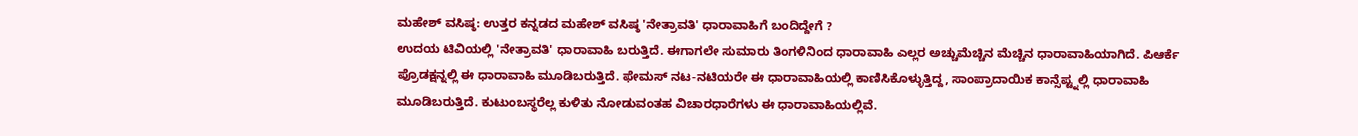ಮಹೇಶ್ ವಸಿಷ್ಠ: ಉತ್ತರ ಕನ್ನಡದ ಮಹೇಶ್ ವಸಿಷ್ಠ 'ನೇತ್ರಾವತಿ' ಧಾರಾವಾಹಿಗೆ ಬಂದಿದ್ದೇಗೆ ?
ಉದಯ ಟಿವಿಯಲ್ಲಿ 'ನೇತ್ರಾವತಿ' ಧಾರಾವಾಹಿ ಬರುತ್ತಿದೆ. ಈಗಾಗಲೇ ಸುಮಾರು ತಿಂಗಳಿನಿಂದ ಧಾರಾವಾಹಿ ಎಲ್ಲರ ಅಚ್ಚುಮೆಚ್ಚಿನ ಮೆಚ್ಚಿನ ಧಾರಾವಾಹಿಯಾಗಿದೆ. ಪಿಆರ್ಕೆ ಪ್ರೊಡಕ್ಷನ್ನಲ್ಲಿ ಈ ಧಾರಾವಾಹಿ ಮೂಡಿಬರುತ್ತಿದೆ. ಫೇಮಸ್ ನಟ-ನಟಿಯರೇ ಈ ಧಾರಾವಾಹಿಯಲ್ಲಿ ಕಾಣಿಸಿಕೊಳ್ಳುತ್ತಿದ್ದ, ಸಾಂಪ್ರಾದಾಯಿಕ ಕಾನ್ಸೆಪ್ಟ್ನಲ್ಲಿ ಧಾರಾವಾಹಿ ಮೂಡಿಬರುತ್ತಿದೆ. ಕುಟುಂಬಸ್ಥರೆಲ್ಲ ಕುಳಿತು ನೋಡುವಂತಹ ವಿಚಾರಧಾರೆಗಳು ಈ ಧಾರಾವಾಹಿಯಲ್ಲಿವೆ.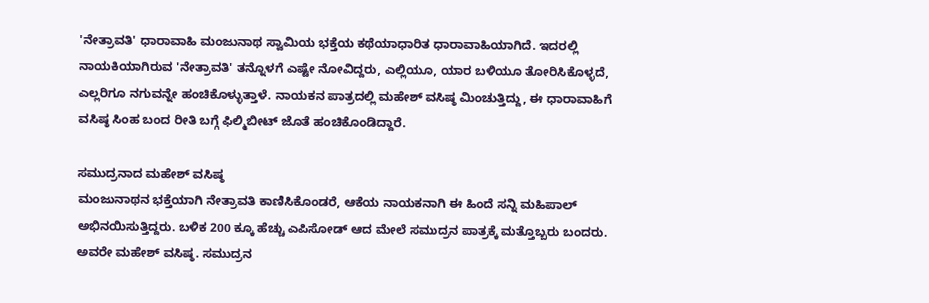'ನೇತ್ರಾವತಿ' ಧಾರಾವಾಹಿ ಮಂಜುನಾಥ ಸ್ವಾಮಿಯ ಭಕ್ತೆಯ ಕಥೆಯಾಧಾರಿತ ಧಾರಾವಾಹಿಯಾಗಿದೆ. ಇದರಲ್ಲಿ ನಾಯಕಿಯಾಗಿರುವ 'ನೇತ್ರಾವತಿ' ತನ್ನೊಳಗೆ ಎಷ್ಟೇ ನೋವಿದ್ದರು, ಎಲ್ಲಿಯೂ, ಯಾರ ಬಳಿಯೂ ತೋರಿಸಿಕೊಳ್ಳದೆ, ಎಲ್ಲರಿಗೂ ನಗುವನ್ನೇ ಹಂಚಿಕೊಳ್ಳುತ್ತಾಳೆ. ನಾಯಕನ ಪಾತ್ರದಲ್ಲಿ ಮಹೇಶ್ ವಸಿಷ್ಠ ಮಿಂಚುತ್ತಿದ್ದು, ಈ ಧಾರಾವಾಹಿಗೆ ವಸಿಷ್ಠ ಸಿಂಹ ಬಂದ ರೀತಿ ಬಗ್ಗೆ ಫಿಲ್ಮಿಬೀಟ್ ಜೊತೆ ಹಂಚಿಕೊಂಡಿದ್ದಾರೆ.

ಸಮುದ್ರನಾದ ಮಹೇಶ್ ವಸಿಷ್ಠ
ಮಂಜುನಾಥನ ಭಕ್ತೆಯಾಗಿ ನೇತ್ರಾವತಿ ಕಾಣಿಸಿಕೊಂಡರೆ, ಆಕೆಯ ನಾಯಕನಾಗಿ ಈ ಹಿಂದೆ ಸನ್ನಿ ಮಹಿಪಾಲ್ ಅಭಿನಯಿಸುತ್ತಿದ್ದರು. ಬಳಿಕ 200 ಕ್ಕೂ ಹೆಚ್ಚು ಎಪಿಸೋಡ್ ಆದ ಮೇಲೆ ಸಮುದ್ರನ ಪಾತ್ರಕ್ಕೆ ಮತ್ತೊಬ್ಬರು ಬಂದರು. ಅವರೇ ಮಹೇಶ್ ವಸಿಷ್ಠ. ಸಮುದ್ರನ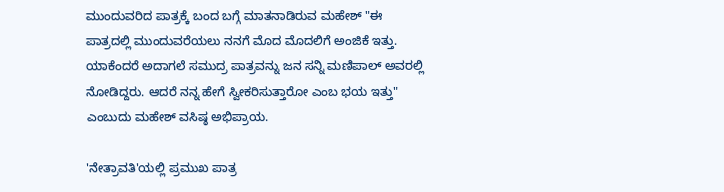ಮುಂದುವರಿದ ಪಾತ್ರಕ್ಕೆ ಬಂದ ಬಗ್ಗೆ ಮಾತನಾಡಿರುವ ಮಹೇಶ್ "ಈ ಪಾತ್ರದಲ್ಲಿ ಮುಂದುವರೆಯಲು ನನಗೆ ಮೊದ ಮೊದಲಿಗೆ ಅಂಜಿಕೆ ಇತ್ತು. ಯಾಕೆಂದರೆ ಅದಾಗಲೆ ಸಮುದ್ರ ಪಾತ್ರವನ್ನು ಜನ ಸನ್ನಿ ಮಣಿಪಾಲ್ ಅವರಲ್ಲಿ ನೋಡಿದ್ದರು. ಆದರೆ ನನ್ನ ಹೇಗೆ ಸ್ವೀಕರಿಸುತ್ತಾರೋ ಎಂಬ ಭಯ ಇತ್ತು" ಎಂಬುದು ಮಹೇಶ್ ವಸಿಷ್ಠ ಅಭಿಪ್ರಾಯ.

'ನೇತ್ರಾವತಿ'ಯಲ್ಲಿ ಪ್ರಮುಖ ಪಾತ್ರ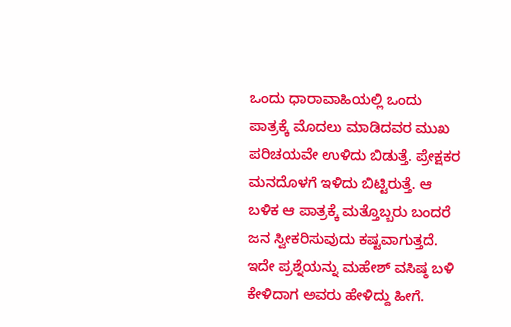ಒಂದು ಧಾರಾವಾಹಿಯಲ್ಲಿ ಒಂದು ಪಾತ್ರಕ್ಕೆ ಮೊದಲು ಮಾಡಿದವರ ಮುಖ ಪರಿಚಯವೇ ಉಳಿದು ಬಿಡುತ್ತೆ. ಪ್ರೇಕ್ಷಕರ ಮನದೊಳಗೆ ಇಳಿದು ಬಿಟ್ಟಿರುತ್ತೆ. ಆ ಬಳಿಕ ಆ ಪಾತ್ರಕ್ಕೆ ಮತ್ತೊಬ್ಬರು ಬಂದರೆ ಜನ ಸ್ವೀಕರಿಸುವುದು ಕಷ್ಟವಾಗುತ್ತದೆ. ಇದೇ ಪ್ರಶ್ನೆಯನ್ನು ಮಹೇಶ್ ವಸಿಷ್ಠ ಬಳಿ ಕೇಳಿದಾಗ ಅವರು ಹೇಳಿದ್ದು ಹೀಗೆ.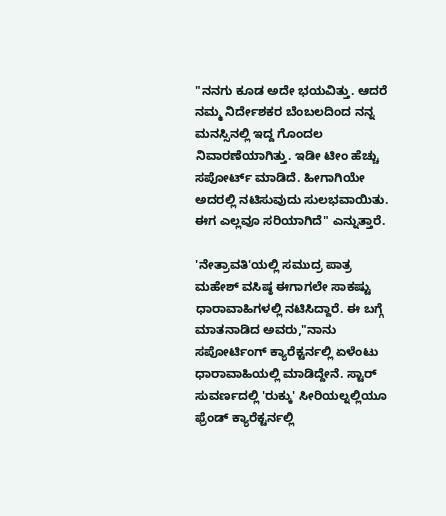"ನನಗು ಕೂಡ ಅದೇ ಭಯವಿತ್ತು. ಆದರೆ ನಮ್ಮ ನಿರ್ದೇಶಕರ ಬೆಂಬಲದಿಂದ ನನ್ನ ಮನಸ್ಸಿನಲ್ಲಿ ಇದ್ದ ಗೊಂದಲ ನಿವಾರಣೆಯಾಗಿತ್ತು. ಇಡೀ ಟೀಂ ಹೆಚ್ಚು ಸಪೋರ್ಟ್ ಮಾಡಿದೆ. ಹೀಗಾಗಿಯೇ ಅದರಲ್ಲಿ ನಟಿಸುವುದು ಸುಲಭವಾಯಿತು. ಈಗ ಎಲ್ಲವೂ ಸರಿಯಾಗಿದೆ" ಎನ್ನುತ್ತಾರೆ.

'ನೇತ್ರಾವತಿ'ಯಲ್ಲಿ ಸಮುದ್ರ ಪಾತ್ರ
ಮಹೇಶ್ ವಸಿಷ್ಠ ಈಗಾಗಲೇ ಸಾಕಷ್ಟು ಧಾರಾವಾಹಿಗಳಲ್ಲಿ ನಟಿಸಿದ್ದಾರೆ. ಈ ಬಗ್ಗೆ ಮಾತನಾಡಿದ ಅವರು,"ನಾನು ಸಪೋರ್ಟಿಂಗ್ ಕ್ಯಾರೆಕ್ಟರ್ನಲ್ಲಿ ಏಳೆಂಟು ಧಾರಾವಾಹಿಯಲ್ಲಿ ಮಾಡಿದ್ದೇನೆ. ಸ್ಟಾರ್ ಸುವರ್ಣದಲ್ಲಿ 'ರುಕ್ಕು' ಸೀರಿಯಲ್ನಲ್ಲಿಯೂ ಫ್ರೆಂಡ್ ಕ್ಯಾರೆಕ್ಟರ್ನಲ್ಲಿ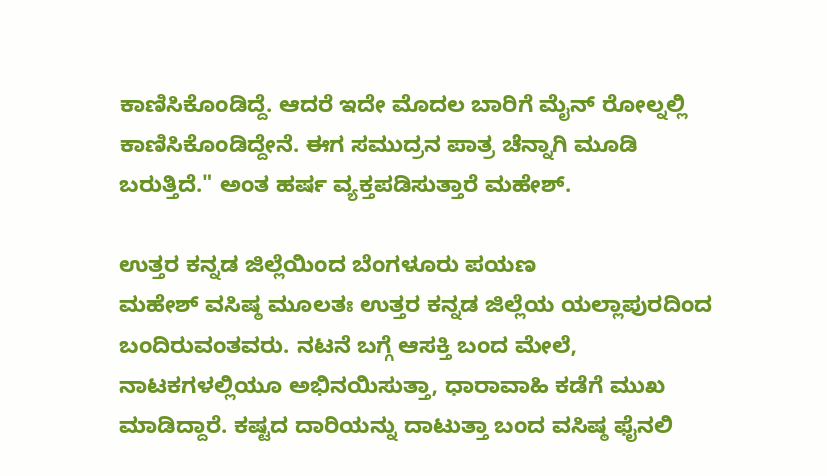ಕಾಣಿಸಿಕೊಂಡಿದ್ದೆ. ಆದರೆ ಇದೇ ಮೊದಲ ಬಾರಿಗೆ ಮೈನ್ ರೋಲ್ನಲ್ಲಿ ಕಾಣಿಸಿಕೊಂಡಿದ್ದೇನೆ. ಈಗ ಸಮುದ್ರನ ಪಾತ್ರ ಚೆನ್ನಾಗಿ ಮೂಡಿ ಬರುತ್ತಿದೆ." ಅಂತ ಹರ್ಷ ವ್ಯಕ್ತಪಡಿಸುತ್ತಾರೆ ಮಹೇಶ್.

ಉತ್ತರ ಕನ್ನಡ ಜಿಲ್ಲೆಯಿಂದ ಬೆಂಗಳೂರು ಪಯಣ
ಮಹೇಶ್ ವಸಿಷ್ಠ ಮೂಲತಃ ಉತ್ತರ ಕನ್ನಡ ಜಿಲ್ಲೆಯ ಯಲ್ಲಾಪುರದಿಂದ ಬಂದಿರುವಂತವರು. ನಟನೆ ಬಗ್ಗೆ ಆಸಕ್ತಿ ಬಂದ ಮೇಲೆ, ನಾಟಕಗಳಲ್ಲಿಯೂ ಅಭಿನಯಿಸುತ್ತಾ, ಧಾರಾವಾಹಿ ಕಡೆಗೆ ಮುಖ ಮಾಡಿದ್ದಾರೆ. ಕಷ್ಟದ ದಾರಿಯನ್ನು ದಾಟುತ್ತಾ ಬಂದ ವಸಿಷ್ಠ ಫೈನಲಿ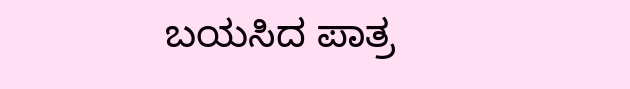ಬಯಸಿದ ಪಾತ್ರ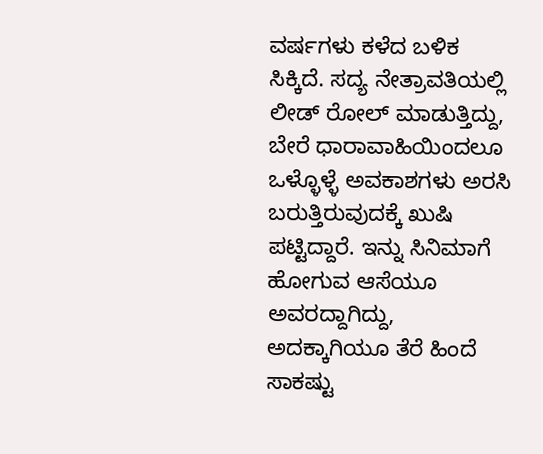ವರ್ಷಗಳು ಕಳೆದ ಬಳಿಕ ಸಿಕ್ಕಿದೆ. ಸದ್ಯ ನೇತ್ರಾವತಿಯಲ್ಲಿ ಲೀಡ್ ರೋಲ್ ಮಾಡುತ್ತಿದ್ದು, ಬೇರೆ ಧಾರಾವಾಹಿಯಿಂದಲೂ ಒಳ್ಳೊಳ್ಳೆ ಅವಕಾಶಗಳು ಅರಸಿ ಬರುತ್ತಿರುವುದಕ್ಕೆ ಖುಷಿ ಪಟ್ಟಿದ್ದಾರೆ. ಇನ್ನು ಸಿನಿಮಾಗೆ ಹೋಗುವ ಆಸೆಯೂ ಅವರದ್ದಾಗಿದ್ದು, ಅದಕ್ಕಾಗಿಯೂ ತೆರೆ ಹಿಂದೆ ಸಾಕಷ್ಟು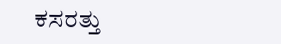ಕಸರತ್ತು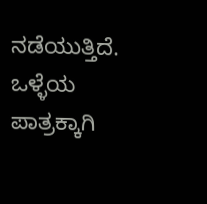ನಡೆಯುತ್ತಿದೆ. ಒಳ್ಳೆಯ ಪಾತ್ರಕ್ಕಾಗಿ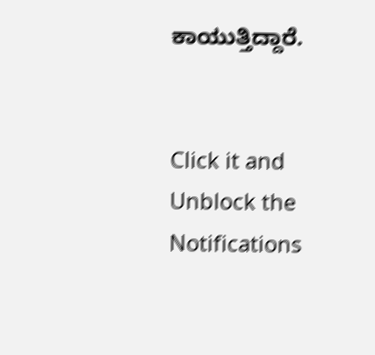ಕಾಯುತ್ತಿದ್ದಾರೆ.


Click it and Unblock the Notifications